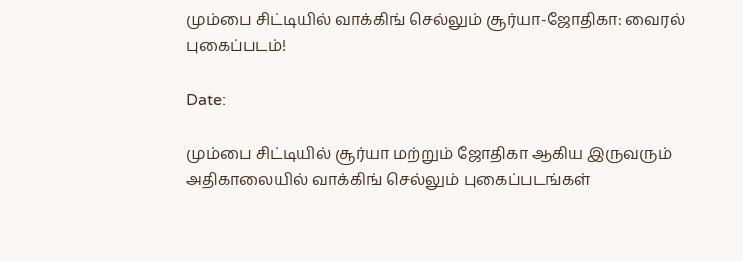மும்பை சிட்டியில் வாக்கிங் செல்லும் சூர்யா-ஜோதிகா: வைரல் புகைப்படம்!

Date:

மும்பை சிட்டியில் சூர்யா மற்றும் ஜோதிகா ஆகிய இருவரும் அதிகாலையில் வாக்கிங் செல்லும் புகைப்படங்கள்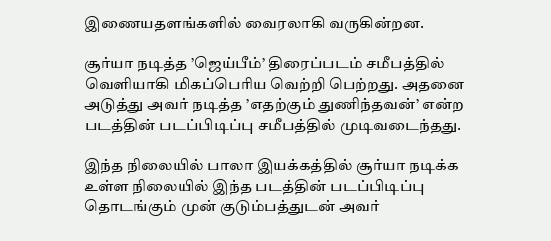இணையதளங்களில் வைரலாகி வருகின்றன.

சூர்யா நடித்த ’ஜெய்பீம்’ திரைப்படம் சமீபத்தில் வெளியாகி மிகப்பெரிய வெற்றி பெற்றது. அதனை அடுத்து அவர் நடித்த ’எதற்கும் துணிந்தவன்’ என்ற படத்தின் படப்பிடிப்பு சமீபத்தில் முடிவடைந்தது.

இந்த நிலையில் பாலா இயக்கத்தில் சூர்யா நடிக்க உள்ள நிலையில் இந்த படத்தின் படப்பிடிப்பு தொடங்கும் முன் குடும்பத்துடன் அவர்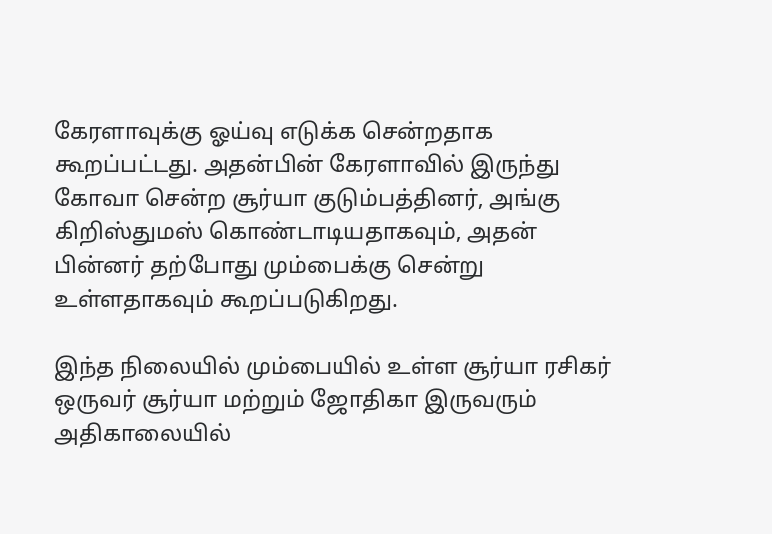கேரளாவுக்கு ஓய்வு எடுக்க சென்றதாக கூறப்பட்டது. அதன்பின் கேரளாவில் இருந்து கோவா சென்ற சூர்யா குடும்பத்தினர், அங்கு கிறிஸ்துமஸ் கொண்டாடியதாகவும், அதன் பின்னர் தற்போது மும்பைக்கு சென்று உள்ளதாகவும் கூறப்படுகிறது.

இந்த நிலையில் மும்பையில் உள்ள சூர்யா ரசிகர் ஒருவர் சூர்யா மற்றும் ஜோதிகா இருவரும் அதிகாலையில்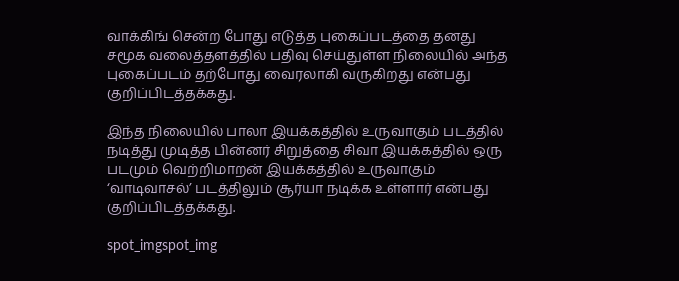வாக்கிங் சென்ற போது எடுத்த புகைப்படத்தை தனது சமூக வலைத்தளத்தில் பதிவு செய்துள்ள நிலையில் அந்த புகைப்படம் தற்போது வைரலாகி வருகிறது என்பது குறிப்பிடத்தக்கது.

இந்த நிலையில் பாலா இயக்கத்தில் உருவாகும் படத்தில் நடித்து முடித்த பின்னர் சிறுத்தை சிவா இயக்கத்தில் ஒரு படமும் வெற்றிமாறன் இயக்கத்தில் உருவாகும் ‘வாடிவாசல்’ படத்திலும் சூர்யா நடிக்க உள்ளார் என்பது குறிப்பிடத்தக்கது.

spot_imgspot_img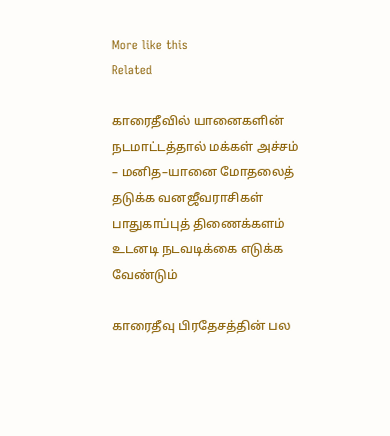More like this
Related

காரைதீவில் யானைகளின் நடமாட்டத்தால் மக்கள் அச்சம் – மனித–யானை மோதலைத் தடுக்க வனஜீவராசிகள் பாதுகாப்புத் திணைக்களம் உடனடி நடவடிக்கை எடுக்க வேண்டும்

காரைதீவு பிரதேசத்தின் பல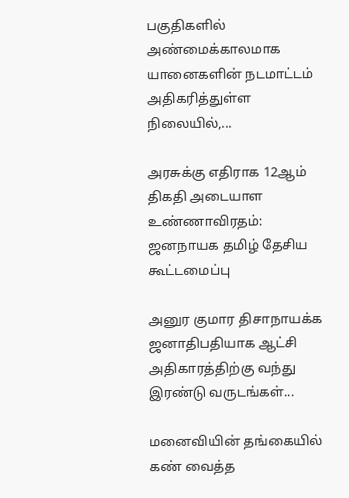பகுதிகளில் அண்மைக்காலமாக யானைகளின் நடமாட்டம் அதிகரித்துள்ள நிலையில்,...

அரசுக்கு எதிராக 12ஆம் திகதி அடையாள உண்ணாவிரதம்: ஜனநாயக தமிழ் தேசிய கூட்டமைப்பு

அனுர குமார திசாநாயக்க ஜனாதிபதியாக ஆட்சி அதிகாரத்திற்கு வந்து இரண்டு வருடங்கள்...

மனைவியின் தங்கையில் கண் வைத்த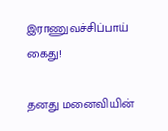இராணுவச்சிப்பாய் கைது!

தனது மனைவியின்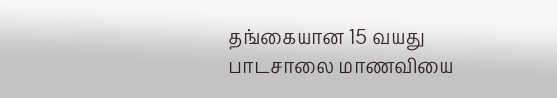தங்கையான 15 வயது பாடசாலை மாணவியை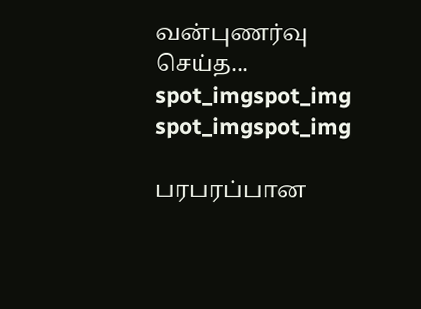வன்புணர்வு செய்த...
spot_imgspot_img
spot_imgspot_img

பரபரப்பான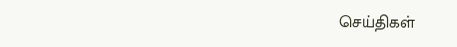செய்திகள்